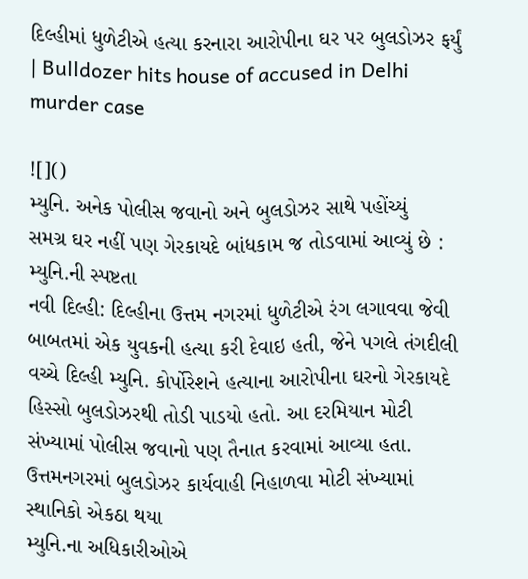દિલ્હીમાં ધુળેટીએ હત્યા કરનારા આરોપીના ઘર પર બુલડોઝર ફર્યું | Bulldozer hits house of accused in Delhi murder case

![]()
મ્યુનિ. અનેક પોલીસ જવાનો અને બુલડોઝર સાથે પહોંચ્યું
સમગ્ર ઘર નહીં પણ ગેરકાયદે બાંધકામ જ તોડવામાં આવ્યું છે : મ્યુનિ.ની સ્પષ્ટતા
નવી દિલ્હી: દિલ્હીના ઉત્તમ નગરમાં ધુળેટીએ રંગ લગાવવા જેવી બાબતમાં એક યુવકની હત્યા કરી દેવાઇ હતી, જેને પગલે તંગદીલી વચ્ચે દિલ્હી મ્યુનિ. કોર્પોરેશને હત્યાના આરોપીના ઘરનો ગેરકાયદે હિસ્સો બુલડોઝરથી તોડી પાડયો હતો. આ દરમિયાન મોટી સંખ્યામાં પોલીસ જવાનો પણ તૈનાત કરવામાં આવ્યા હતા.
ઉત્તમનગરમાં બુલડોઝર કાર્યવાહી નિહાળવા મોટી સંખ્યામાં સ્થાનિકો એકઠા થયા
મ્યુનિ.ના અધિકારીઓએ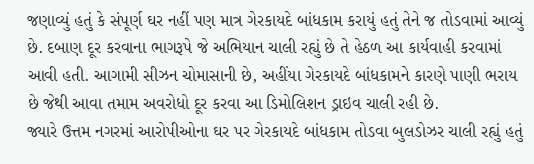જણાવ્યું હતું કે સંપૂર્ણ ઘર નહીં પણ માત્ર ગેરકાયદે બાંધકામ કરાયું હતું તેને જ તોડવામાં આવ્યું છે. દબાણ દૂર કરવાના ભાગરૂપે જે અભિયાન ચાલી રહ્યું છે તે હેઠળ આ કાર્યવાહી કરવામાં આવી હતી. આગામી સીઝન ચોમાસાની છે, અહીંયા ગેરકાયદે બાંધકામને કારણે પાણી ભરાય છે જેથી આવા તમામ અવરોધો દૂર કરવા આ ડિમોલિશન ડ્રાઇવ ચાલી રહી છે.
જ્યારે ઉત્તમ નગરમાં આરોપીઓના ઘર પર ગેરકાયદે બાંધકામ તોડવા બુલડોઝર ચાલી રહ્યું હતું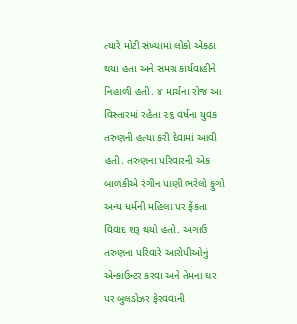ત્યારે મોટી સંખ્યામાં લોકો એકઠા થયા હતા અને સમગ્ર કાર્યવાહીને નિહાળી હતી. ૪ માર્ચના રોજ આ વિસ્તારમાં રહેતા ૨૬ વર્ષના યુવક તરુણની હત્યા કરી દેવામાં આવી હતી. તરુણના પરિવારની એક બાળકીએ રંગીન પાણી ભરેલો ફુગો અન્ય ધર્મની મહિલા પર ફેંકતા વિવાદ શરૂ થયો હતો. અગાઉ તરુણના પરિવારે આરોપીઓનું એન્કાઉન્ટર કરવા અને તેમના ઘર પર બુલડોઝર ફેરવવાની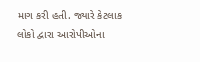માગ કરી હતી. જ્યારે કેટલાક લોકો દ્વારા આરોપીઓના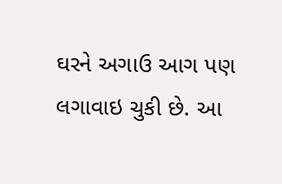ઘરને અગાઉ આગ પણ લગાવાઇ ચુકી છે. આ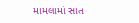મામલામાં સાત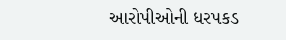આરોપીઓની ધરપકડ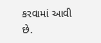કરવામાં આવી છે.